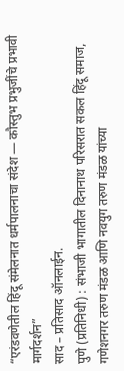“एरंडवणेतील हिंदू संमेलनात धर्मपालनाचा संदेश — कौस्तुभ प्रभुजींचे प्रभावी मार्गदर्शन”
साद – प्रतिसाद ऑनलाईन.
पुणे (प्रतिनिधी) : संभाजी भागातील दिनानाथ परिसरात सकल हिंदू समाज, गणेशनगर तरुण मंडळ आणि नवयुग तरुण मंडळ यांच्या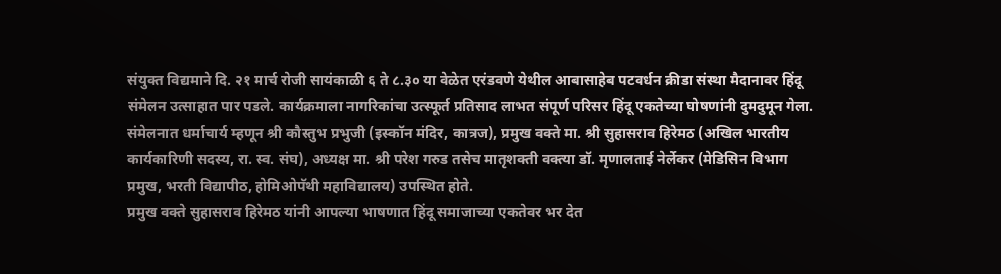संयुक्त विद्यमाने दि. २१ मार्च रोजी सायंकाळी ६ ते ८.३० या वेळेत एरंडवणे येथील आबासाहेब पटवर्धन क्रीडा संस्था मैदानावर हिंदू संमेलन उत्साहात पार पडले. कार्यक्रमाला नागरिकांचा उत्स्फूर्त प्रतिसाद लाभत संपूर्ण परिसर हिंदू एकतेच्या घोषणांनी दुमदुमून गेला.
संमेलनात धर्माचार्य म्हणून श्री कौस्तुभ प्रभुजी (इस्कॉन मंदिर, कात्रज), प्रमुख वक्ते मा. श्री सुहासराव हिरेमठ (अखिल भारतीय कार्यकारिणी सदस्य, रा. स्व. संघ), अध्यक्ष मा. श्री परेश गरुड तसेच मातृशक्ती वक्त्या डॉ. मृणालताई नेर्लेकर (मेडिसिन विभाग प्रमुख, भरती विद्यापीठ, होमिओपॅथी महाविद्यालय) उपस्थित होते.
प्रमुख वक्ते सुहासराव हिरेमठ यांनी आपल्या भाषणात हिंदू समाजाच्या एकतेवर भर देत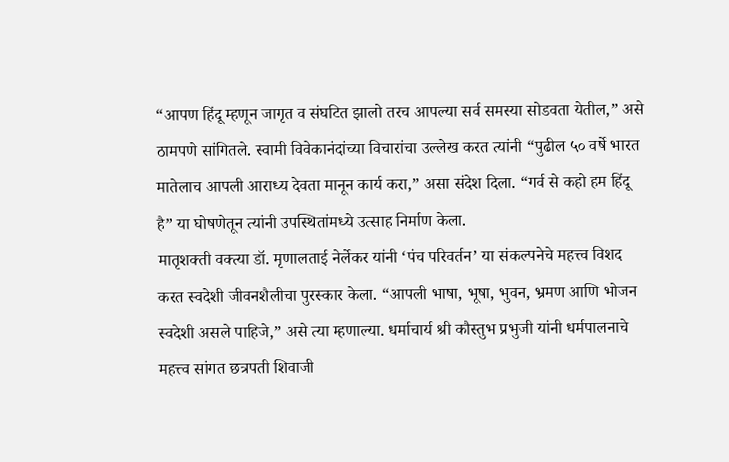“आपण हिंदू म्हणून जागृत व संघटित झालो तरच आपल्या सर्व समस्या सोडवता येतील,” असे ठामपणे सांगितले. स्वामी विवेकानंदांच्या विचारांचा उल्लेख करत त्यांनी “पुढील ५० वर्षे भारत मातेलाच आपली आराध्य देवता मानून कार्य करा,” असा संदेश दिला. “गर्व से कहो हम हिंदू है” या घोषणेतून त्यांनी उपस्थितांमध्ये उत्साह निर्माण केला.
मातृशक्ती वक्त्या डॉ. मृणालताई नेर्लेकर यांनी ‘पंच परिवर्तन’ या संकल्पनेचे महत्त्व विशद करत स्वदेशी जीवनशैलीचा पुरस्कार केला. “आपली भाषा, भूषा, भुवन, भ्रमण आणि भोजन स्वदेशी असले पाहिजे,” असे त्या म्हणाल्या. धर्माचार्य श्री कौस्तुभ प्रभुजी यांनी धर्मपालनाचे महत्त्व सांगत छत्रपती शिवाजी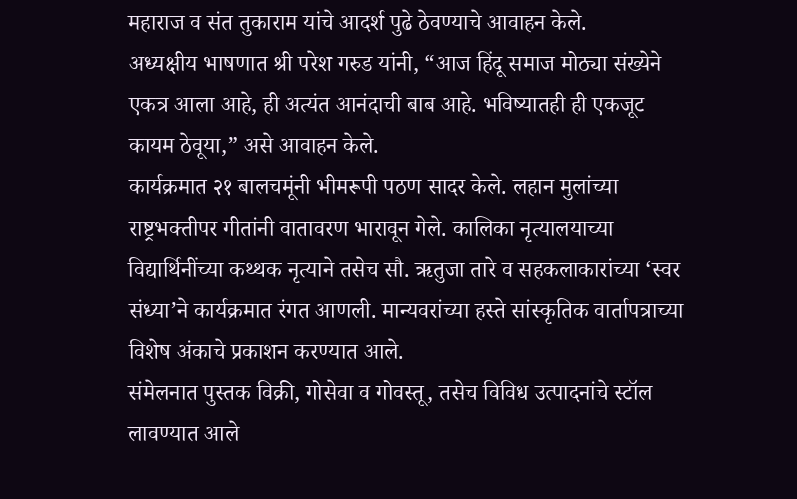महाराज व संत तुकाराम यांचे आदर्श पुढे ठेवण्याचे आवाहन केले.
अध्यक्षीय भाषणात श्री परेश गरुड यांनी, “आज हिंदू समाज मोठ्या संख्येने एकत्र आला आहे, ही अत्यंत आनंदाची बाब आहे. भविष्यातही ही एकजूट कायम ठेवूया,” असे आवाहन केले.
कार्यक्रमात २१ बालचमूंनी भीमरूपी पठण सादर केले. लहान मुलांच्या राष्ट्रभक्तीपर गीतांनी वातावरण भारावून गेले. कालिका नृत्यालयाच्या विद्यार्थिनींच्या कथ्थक नृत्याने तसेच सौ. ऋतुजा तारे व सहकलाकारांच्या ‘स्वर संध्या’ने कार्यक्रमात रंगत आणली. मान्यवरांच्या हस्ते सांस्कृतिक वार्तापत्राच्या विशेष अंकाचे प्रकाशन करण्यात आले.
संमेलनात पुस्तक विक्री, गोसेवा व गोवस्तू, तसेच विविध उत्पादनांचे स्टॉल लावण्यात आले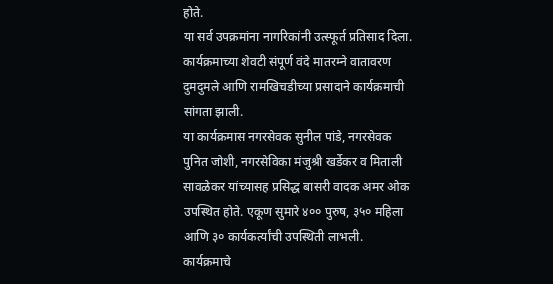होते.
या सर्व उपक्रमांना नागरिकांनी उत्स्फूर्त प्रतिसाद दिला. कार्यक्रमाच्या शेवटी संपूर्ण वंदे मातरम्ने वातावरण दुमदुमले आणि रामखिचडीच्या प्रसादाने कार्यक्रमाची सांगता झाली.
या कार्यक्रमास नगरसेवक सुनील पांडे, नगरसेवक पुनित जोशी, नगरसेविका मंजुश्री खर्डेकर व मिताली सावळेकर यांच्यासह प्रसिद्ध बासरी वादक अमर ओक उपस्थित होते. एकूण सुमारे ४०० पुरुष, ३५० महिला आणि ३० कार्यकर्त्यांची उपस्थिती लाभली.
कार्यक्रमाचे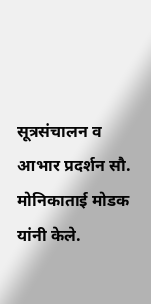सूत्रसंचालन व आभार प्रदर्शन सौ. मोनिकाताई मोडक यांनी केले.